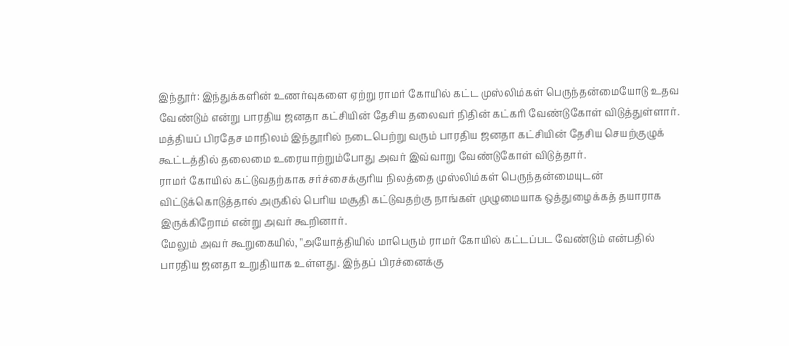இந்தூர்: இந்துக்களின் உணர்வுகளை ஏற்று ராமர் கோயில் கட்ட முஸ்லிம்கள் பெருந்தன்மையோடு உதவ வேண்டும் என்று பாரதிய ஜனதா கட்சியின் தேசிய தலைவர் நிதின் கட்கரி வேண்டுகோள் விடுத்துள்ளார்.
மத்தியப் பிரதேச மாநிலம் இந்தூரில் நடைபெற்று வரும் பாரதிய ஜனதா கட்சியின் தேசிய செயற்குழுக் கூட்டத்தில் தலைமை உரையாற்றும்போது அவர் இவ்வாறு வேண்டுகோள் விடுத்தார்.
ராமர் கோயில் கட்டுவதற்காக சர்ச்சைக்குரிய நிலத்தை முஸ்லிம்கள் பெருந்தன்மையுடன் விட்டுக்கொடுத்தால் அருகில் பெரிய மசூதி கட்டுவதற்கு நாங்கள் முழுமையாக ஒத்துழைக்கத் தயாராக இருக்கிறோம் என்று அவர் கூறினார்.
மேலும் அவர் கூறுகையில், "அயோத்தியில் மாபெரும் ராமர் கோயில் கட்டப்பட வேண்டும் என்பதில் பாரதிய ஜனதா உறுதியாக உள்ளது. இந்தப் பிரச்னைக்கு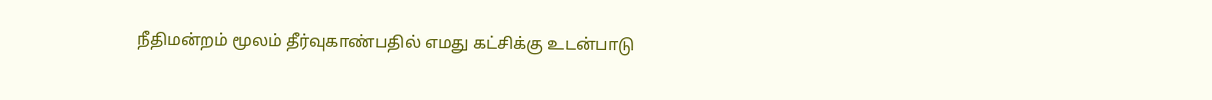நீதிமன்றம் மூலம் தீர்வுகாண்பதில் எமது கட்சிக்கு உடன்பாடு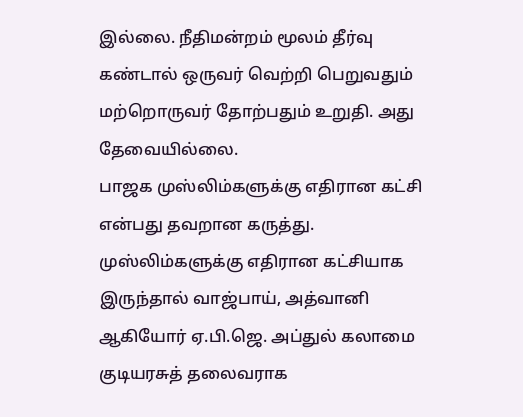இல்லை. நீதிமன்றம் மூலம் தீர்வு கண்டால் ஒருவர் வெற்றி பெறுவதும் மற்றொருவர் தோற்பதும் உறுதி. அது தேவையில்லை.
பாஜக முஸ்லிம்களுக்கு எதிரான கட்சி என்பது தவறான கருத்து. முஸ்லிம்களுக்கு எதிரான கட்சியாக இருந்தால் வாஜ்பாய், அத்வானி ஆகியோர் ஏ.பி.ஜெ. அப்துல் கலாமை குடியரசுத் தலைவராக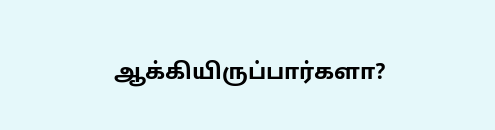ஆக்கியிருப்பார்களா?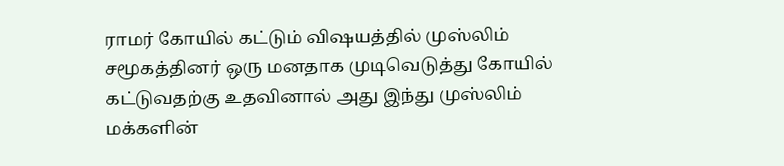ராமர் கோயில் கட்டும் விஷயத்தில் முஸ்லிம் சமூகத்தினர் ஒரு மனதாக முடிவெடுத்து கோயில் கட்டுவதற்கு உதவினால் அது இந்து முஸ்லிம் மக்களின்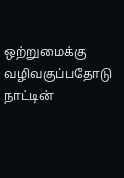ஒற்றுமைக்கு வழிவகுப்பதோடு நாட்டின்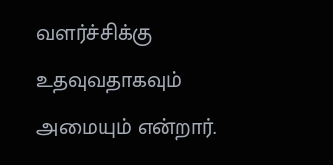வளர்ச்சிக்கு உதவுவதாகவும் அமையும் என்றார்.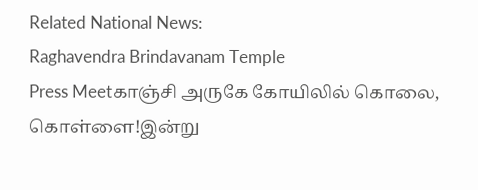Related National News:
Raghavendra Brindavanam Temple
Press Meetகாஞ்சி அருகே கோயிலில் கொலை, கொள்ளை!இன்று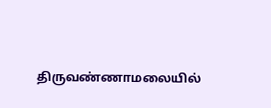திருவண்ணாமலையில்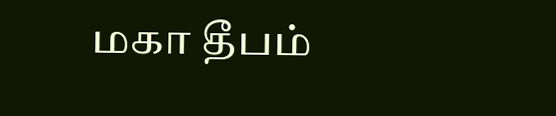மகா தீபம்